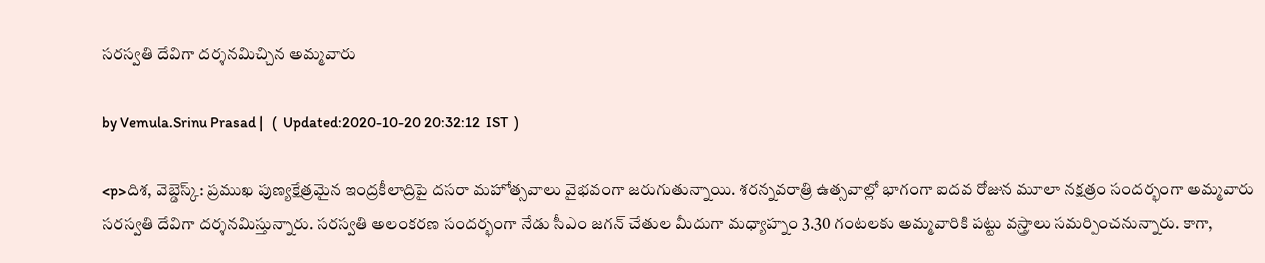సరస్వతి దేవిగా దర్శనమిచ్చిన అమ్మవారు

by Vemula.Srinu Prasad |   (  Updated:2020-10-20 20:32:12  IST  )

<p>దిశ, వెబ్డెస్క్: ప్రముఖ పుణ్యక్షేత్రమైన ఇంద్రకీలాద్రిపై దసరా మహోత్సవాలు వైభవంగా జరుగుతున్నాయి. శరన్నవరాత్రి ఉత్సవాల్లో భాగంగా ఐదవ రోజున మూలా నక్షత్రం సందర్భంగా అమ్మవారు సరస్వతి దేవిగా దర్శనమిస్తున్నారు. సరస్వతి అలంకరణ సందర్భంగా నేడు సీఎం జగన్ చేతుల మీదుగా మధ్యాహ్నం 3.30 గంటలకు అమ్మవారికి పట్టు వస్త్రాలు సమర్పించనున్నారు. కాగా,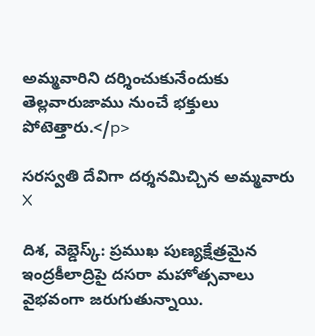అమ్మవారిని దర్శించుకునేందుకు తెల్లవారుజాము నుంచే భక్తులు పోటెత్తారు.</p>

సరస్వతి దేవిగా దర్శనమిచ్చిన అమ్మవారు
X

దిశ, వెబ్డెస్క్: ప్రముఖ పుణ్యక్షేత్రమైన ఇంద్రకీలాద్రిపై దసరా మహోత్సవాలు వైభవంగా జరుగుతున్నాయి.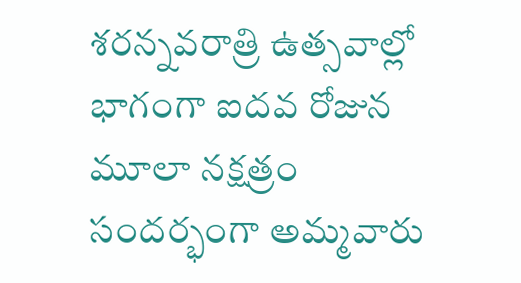శరన్నవరాత్రి ఉత్సవాల్లో భాగంగా ఐదవ రోజున మూలా నక్షత్రం సందర్భంగా అమ్మవారు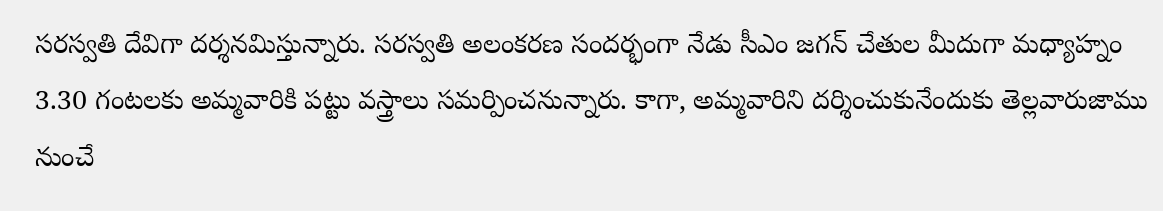సరస్వతి దేవిగా దర్శనమిస్తున్నారు. సరస్వతి అలంకరణ సందర్భంగా నేడు సీఎం జగన్ చేతుల మీదుగా మధ్యాహ్నం 3.30 గంటలకు అమ్మవారికి పట్టు వస్త్రాలు సమర్పించనున్నారు. కాగా, అమ్మవారిని దర్శించుకునేందుకు తెల్లవారుజాము నుంచే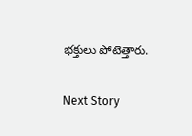భక్తులు పోటెత్తారు.

Next Story